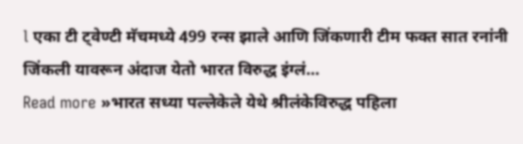l एका टी ट्वेण्टी मॅचमध्ये 499 रन्स झाले आणि जिंकणारी टीम फक्त सात रनांनी जिंकली यावरून अंदाज येतो भारत विरुद्ध इंग्लं…
Read more »भारत सध्या पल्लेकेले येथे श्रीलंकेविरुद्ध पहिला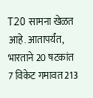T20 सामना खेळत आहे. आतापर्यंत, भारताने 20 षटकांत 7 विकेट गमावत 213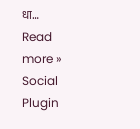धा…
Read more »
Social Plugin